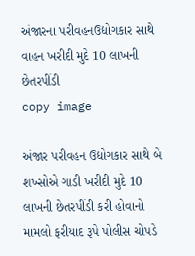અંજારના પરીવહનઉદ્યોગકાર સાથે વાહન ખરીદી મુદે 10 લાખની છેતરપીંડી
copy image

અંજાર પરીવહન ઉદ્યોગકાર સાથે બે શખ્સોએ ગાડી ખરીદી મુદે 10 લાખની છેતરપીંડી કરી હોવાનો મામલો ફરીયાદ રૂપે પોલીસ ચોપડે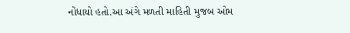નોંધાયો હતો.આ અંગે મળતી માહિતી મુજબ ઓમ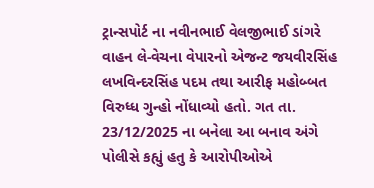ટ્રાન્સપોર્ટ ના નવીનભાઈ વેલજીભાઈ ડાંગરે વાહન લે-વેચના વેપારનો એજન્ટ જયવીરસિંહ લખવિન્દરસિંહ પદમ તથા આરીફ મહોબ્બત વિરુધ્ધ ગુન્હો નોંધાવ્યો હતો. ગત તા. 23/12/2025 ના બનેલા આ બનાવ અંગે પોલીસે કહ્યું હતુ કે આરોપીઓએ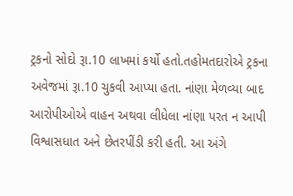ટ્રકનો સોદો રૂા.10 લાખમાં કર્યો હતો.તહોમતદારોએ ટ્રકના અવેજમાં રૂા.10 ચુકવી આપ્યા હતા. નાંણા મેળવ્યા બાદ આરોપીઓએ વાહન અથવા લીધેલા નાંણા પરત ન આપી વિશ્વાસધાત અને છેતરપીંડી કરી હતી. આ અંગે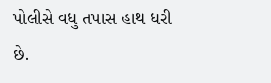પોલીસે વધુ તપાસ હાથ ધરી છે.